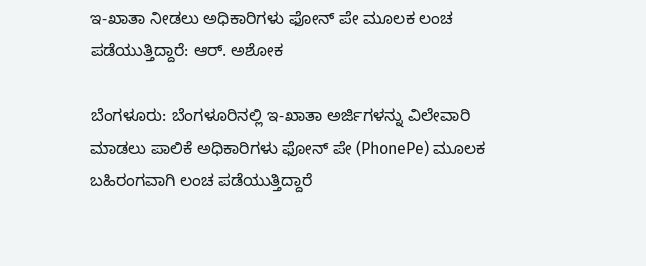ಇ-ಖಾತಾ ನೀಡಲು ಅಧಿಕಾರಿಗಳು ಫೋನ್ ಪೇ ಮೂಲಕ ಲಂಚ ಪಡೆಯುತ್ತಿದ್ದಾರೆ: ಆರ್. ಅಶೋಕ

ಬೆಂಗಳೂರು: ಬೆಂಗಳೂರಿನಲ್ಲಿ ಇ-ಖಾತಾ ಅರ್ಜಿಗಳನ್ನು ವಿಲೇವಾರಿ ಮಾಡಲು ಪಾಲಿಕೆ ಅಧಿಕಾರಿಗಳು ಫೋನ್ ಪೇ (PhonePe) ಮೂಲಕ ಬಹಿರಂಗವಾಗಿ ಲಂಚ ಪಡೆಯುತ್ತಿದ್ದಾರೆ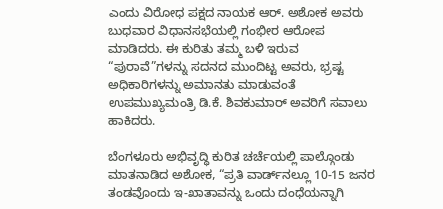ಎಂದು ವಿರೋಧ ಪಕ್ಷದ ನಾಯಕ ಆರ್. ಅಶೋಕ ಅವರು ಬುಧವಾರ ವಿಧಾನಸಭೆಯಲ್ಲಿ ಗಂಭೀರ ಆರೋಪ ಮಾಡಿದರು. ಈ ಕುರಿತು ತಮ್ಮ ಬಳಿ ಇರುವ “ಪುರಾವೆ”ಗಳನ್ನು ಸದನದ ಮುಂದಿಟ್ಟ ಅವರು, ಭ್ರಷ್ಟ ಅಧಿಕಾರಿಗಳನ್ನು ಅಮಾನತು ಮಾಡುವಂತೆ ಉಪಮುಖ್ಯಮಂತ್ರಿ ಡಿ.ಕೆ. ಶಿವಕುಮಾರ್ ಅವರಿಗೆ ಸವಾಲು ಹಾಕಿದರು.

ಬೆಂಗಳೂರು ಅಭಿವೃದ್ಧಿ ಕುರಿತ ಚರ್ಚೆಯಲ್ಲಿ ಪಾಲ್ಗೊಂಡು ಮಾತನಾಡಿದ ಅಶೋಕ, “ಪ್ರತಿ ವಾರ್ಡ್‌ನಲ್ಲೂ 10-15 ಜನರ ತಂಡವೊಂದು ಇ-ಖಾತಾವನ್ನು ಒಂದು ದಂಧೆಯನ್ನಾಗಿ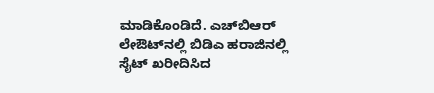ಮಾಡಿಕೊಂಡಿದೆ. ಎಚ್‌ಬಿಆರ್ ಲೇಔಟ್‌ನಲ್ಲಿ ಬಿಡಿಎ ಹರಾಜಿನಲ್ಲಿ ಸೈಟ್ ಖರೀದಿಸಿದ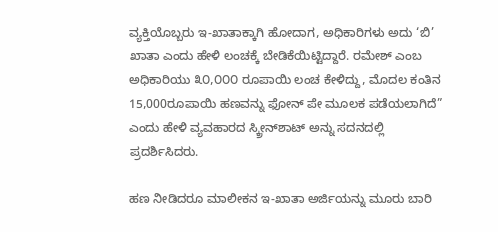ವ್ಯಕ್ತಿಯೊಬ್ಬರು ಇ-ಖಾತಾಕ್ಕಾಗಿ ಹೋದಾಗ, ಅಧಿಕಾರಿಗಳು ಅದು ‘ಬಿ’ ಖಾತಾ ಎಂದು ಹೇಳಿ ಲಂಚಕ್ಕೆ ಬೇಡಿಕೆಯಿಟ್ಟಿದ್ದಾರೆ. ರಮೇಶ್ ಎಂಬ ಅಧಿಕಾರಿಯು ೩೦,೦೦೦ ರೂಪಾಯಿ ಲಂಚ ಕೇಳಿದ್ದು, ಮೊದಲ ಕಂತಿನ 15,000ರೂಪಾಯಿ ಹಣವನ್ನು ಫೋನ್ ಪೇ ಮೂಲಕ ಪಡೆಯಲಾಗಿದೆ” ಎಂದು ಹೇಳಿ ವ್ಯವಹಾರದ ಸ್ಕ್ರೀನ್‌ಶಾಟ್ ಅನ್ನು ಸದನದಲ್ಲಿ ಪ್ರದರ್ಶಿಸಿದರು.

ಹಣ ನೀಡಿದರೂ ಮಾಲೀಕನ ಇ-ಖಾತಾ ಅರ್ಜಿಯನ್ನು ಮೂರು ಬಾರಿ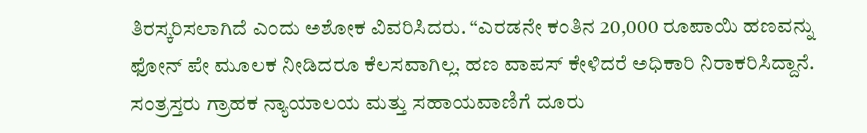ತಿರಸ್ಕರಿಸಲಾಗಿದೆ ಎಂದು ಅಶೋಕ ವಿವರಿಸಿದರು. “ಎರಡನೇ ಕಂತಿನ 20,000 ರೂಪಾಯಿ ಹಣವನ್ನು ಫೋನ್ ಪೇ ಮೂಲಕ ನೀಡಿದರೂ ಕೆಲಸವಾಗಿಲ್ಲ. ಹಣ ವಾಪಸ್ ಕೇಳಿದರೆ ಅಧಿಕಾರಿ ನಿರಾಕರಿಸಿದ್ದಾನೆ. ಸಂತ್ರಸ್ತರು ಗ್ರಾಹಕ ನ್ಯಾಯಾಲಯ ಮತ್ತು ಸಹಾಯವಾಣಿಗೆ ದೂರು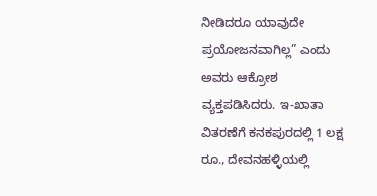ನೀಡಿದರೂ ಯಾವುದೇ ಪ್ರಯೋಜನವಾಗಿಲ್ಲ” ಎಂದು ಅವರು ಆಕ್ರೋಶ ವ್ಯಕ್ತಪಡಿಸಿದರು. ಇ-ಖಾತಾ ವಿತರಣೆಗೆ ಕನಕಪುರದಲ್ಲಿ 1 ಲಕ್ಷ ರೂ., ದೇವನಹಳ್ಳಿಯಲ್ಲಿ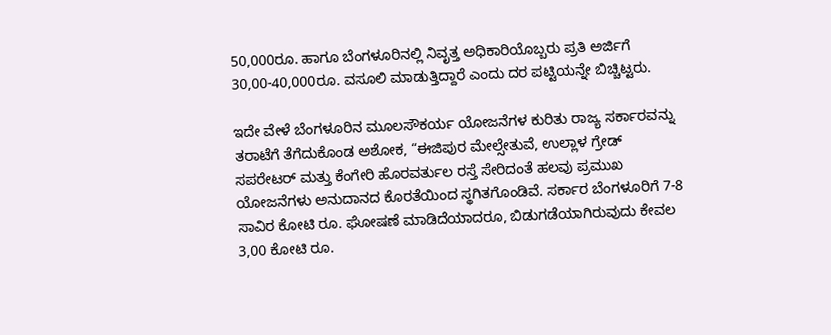50,000ರೂ. ಹಾಗೂ ಬೆಂಗಳೂರಿನಲ್ಲಿ ನಿವೃತ್ತ ಅಧಿಕಾರಿಯೊಬ್ಬರು ಪ್ರತಿ ಅರ್ಜಿಗೆ 30,00-40,000ರೂ. ವಸೂಲಿ ಮಾಡುತ್ತಿದ್ದಾರೆ ಎಂದು ದರ ಪಟ್ಟಿಯನ್ನೇ ಬಿಚ್ಚಿಟ್ಟರು.

ಇದೇ ವೇಳೆ ಬೆಂಗಳೂರಿನ ಮೂಲಸೌಕರ್ಯ ಯೋಜನೆಗಳ ಕುರಿತು ರಾಜ್ಯ ಸರ್ಕಾರವನ್ನು ತರಾಟೆಗೆ ತೆಗೆದುಕೊಂಡ ಅಶೋಕ, “ಈಜಿಪುರ ಮೇಲ್ಸೇತುವೆ, ಉಲ್ಲಾಳ ಗ್ರೇಡ್ ಸಪರೇಟರ್ ಮತ್ತು ಕೆಂಗೇರಿ ಹೊರವರ್ತುಲ ರಸ್ತೆ ಸೇರಿದಂತೆ ಹಲವು ಪ್ರಮುಖ ಯೋಜನೆಗಳು ಅನುದಾನದ ಕೊರತೆಯಿಂದ ಸ್ಥಗಿತಗೊಂಡಿವೆ. ಸರ್ಕಾರ ಬೆಂಗಳೂರಿಗೆ 7-8 ಸಾವಿರ ಕೋಟಿ ರೂ. ಘೋಷಣೆ ಮಾಡಿದೆಯಾದರೂ, ಬಿಡುಗಡೆಯಾಗಿರುವುದು ಕೇವಲ 3,00 ಕೋಟಿ ರೂ.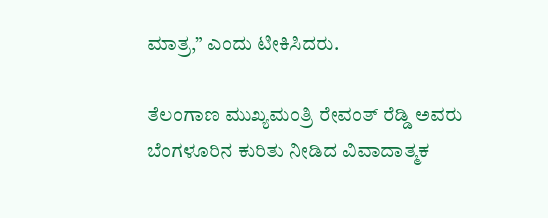ಮಾತ್ರ,” ಎಂದು ಟೀಕಿಸಿದರು.

ತೆಲಂಗಾಣ ಮುಖ್ಯಮಂತ್ರಿ ರೇವಂತ್ ರೆಡ್ಡಿ ಅವರು ಬೆಂಗಳೂರಿನ ಕುರಿತು ನೀಡಿದ ವಿವಾದಾತ್ಮಕ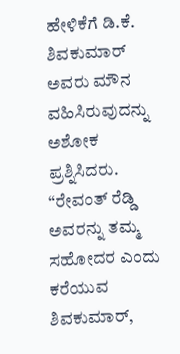ಹೇಳಿಕೆಗೆ ಡಿ.ಕೆ. ಶಿವಕುಮಾರ್ ಅವರು ಮೌನ ವಹಿಸಿರುವುದನ್ನು ಅಶೋಕ ಪ್ರಶ್ನಿಸಿದರು. “ರೇವಂತ್ ರೆಡ್ಡಿ ಅವರನ್ನು ತಮ್ಮ ಸಹೋದರ ಎಂದು ಕರೆಯುವ ಶಿವಕುಮಾರ್,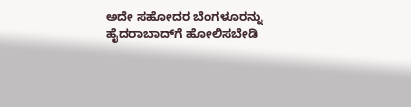ಅದೇ ಸಹೋದರ ಬೆಂಗಳೂರನ್ನು ಹೈದರಾಬಾದ್‌ಗೆ ಹೋಲಿಸಬೇಡಿ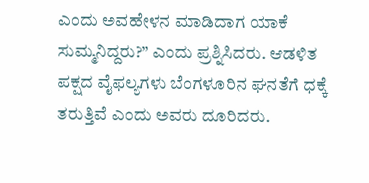ಎಂದು ಅವಹೇಳನ ಮಾಡಿದಾಗ ಯಾಕೆ ಸುಮ್ಮನಿದ್ದರು?” ಎಂದು ಪ್ರಶ್ನಿಸಿದರು. ಆಡಳಿತ ಪಕ್ಷದ ವೈಫಲ್ಯಗಳು ಬೆಂಗಳೂರಿನ ಘನತೆಗೆ ಧಕ್ಕೆ ತರುತ್ತಿವೆ ಎಂದು ಅವರು ದೂರಿದರು.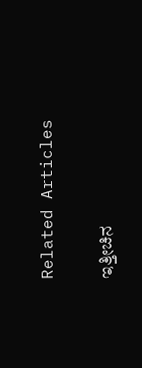Related Articles

ಇತ್ತೀಚಿನ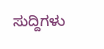ಸುದ್ದಿಗಳು